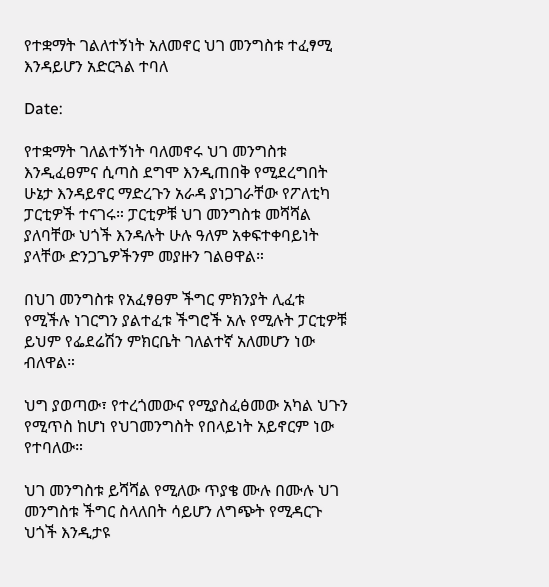የተቋማት ገልለተኝነት አለመኖር ህገ መንግስቱ ተፈፃሚ እንዳይሆን አድርጓል ተባለ

Date:

የተቋማት ገለልተኝነት ባለመኖሩ ህገ መንግስቱ እንዲፈፀምና ሲጣስ ደግሞ እንዲጠበቅ የሚደረግበት ሁኔታ እንዳይኖር ማድረጉን አራዳ ያነጋገራቸው የፖለቲካ ፓርቲዎች ተናገሩ። ፓርቲዎቹ ህገ መንግስቱ መሻሻል ያለባቸው ህጎች እንዳሉት ሁሉ ዓለም አቀፍተቀባይነት ያላቸው ድንጋጌዎችንም መያዙን ገልፀዋል።

በህገ መንግስቱ የአፈፃፀም ችግር ምክንያት ሊፈቱ የሚችሉ ነገርግን ያልተፈቱ ችግሮች አሉ የሚሉት ፓርቲዎቹ ይህም የፌደሬሽን ምክርቤት ገለልተኛ አለመሆን ነው ብለዋል።

ህግ ያወጣው፣ የተረጎመውና የሚያስፈፅመው አካል ህጉን የሚጥስ ከሆነ የህገመንግስት የበላይነት አይኖርም ነው የተባለው።

ህገ መንግስቱ ይሻሻል የሚለው ጥያቄ ሙሉ በሙሉ ህገ መንግስቱ ችግር ስላለበት ሳይሆን ለግጭት የሚዳርጉ ህጎች እንዲታዩ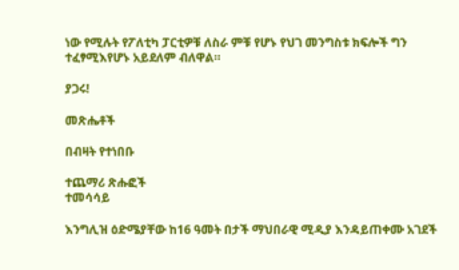ነው የሚሉት የፖለቲካ ፓርቲዎቹ ለስራ ምቹ የሆኑ የህገ መንግስቱ ክፍሎች ግን ተፈፃሚእየሆኑ አይደለም ብለዋል።

ያጋሩ!

መጽሔቶች

በብዛት የተነበቡ

ተጨማሪ ጽሑፎች
ተመሳሳይ

እንግሊዝ ዕድሜያቸው ከ16 ዓመት በታች ማህበራዊ ሚዲያ እንዳይጠቀሙ አገደች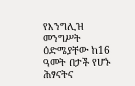የእንግሊዝ መንግሥት ዕድሜያቸው ከ16 ዓመት በታች የሆኑ ሕፃናትና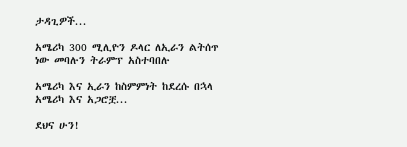ታዳጊዎች...

አሜሪካ 300 ሚሊዮን ዶላር ለኢራን ልትሰጥ ነው መባሉን ትራምፕ አስተባበሉ

አሜሪካ እና ኢራን ከስምምነት ከደረሱ በኋላ አሜሪካ እና አጋሮቿ...

ደህና ሁን!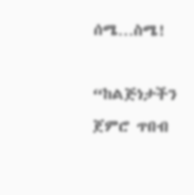ሰሜ…ስሜ!

“ከልጅነታችን ጀምሮ ጥበብ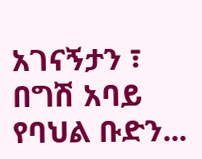አገናኝታን ፣ በግሽ አባይ የባህል ቡድን...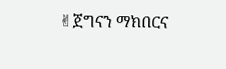✌ጀግናን ማክበርና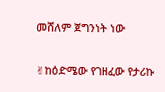መሸለም ጀግንነት ነው

✌ከዕድሜው የገዘፈው የታሪኩ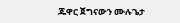ጁዋር ጀግናውን ሙሉጌታ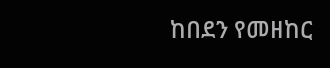ከበደን የመዘከር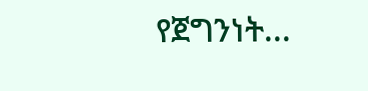የጀግንነት...